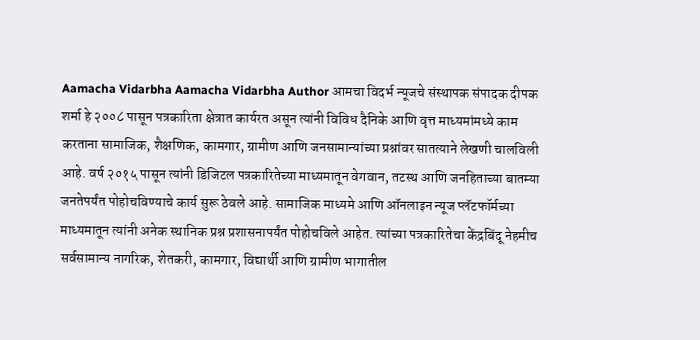Aamacha Vidarbha Aamacha Vidarbha Author आमचा विदर्भ न्यूजचे संस्थापक संपादक दीपक शर्मा हे २००८ पासून पत्रकारिता क्षेत्रात कार्यरत असून त्यांनी विविध दैनिके आणि वृत्त माध्यमांमध्ये काम करताना सामाजिक, शैक्षणिक, कामगार, ग्रामीण आणि जनसामान्यांच्या प्रश्नांवर सातत्याने लेखणी चालविली आहे. वर्ष २०१५ पासून त्यांनी डिजिटल पत्रकारितेच्या माध्यमातून वेगवान, तटस्थ आणि जनहिताच्या बातम्या जनतेपर्यंत पोहोचविण्याचे कार्य सुरू ठेवले आहे. सामाजिक माध्यमे आणि ऑनलाइन न्यूज प्लॅटफॉर्मच्या माध्यमातून त्यांनी अनेक स्थानिक प्रश्न प्रशासनापर्यंत पोहोचविले आहेत. त्यांच्या पत्रकारितेचा केंद्रबिंदू नेहमीच सर्वसामान्य नागरिक, शेतकरी, कामगार, विद्यार्थी आणि ग्रामीण भागातील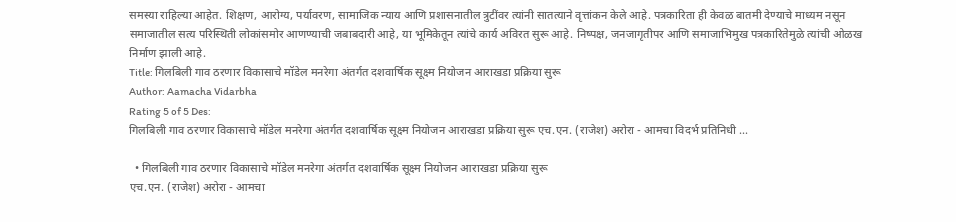समस्या राहिल्या आहेत. शिक्षण, आरोग्य, पर्यावरण, सामाजिक न्याय आणि प्रशासनातील त्रुटींवर त्यांनी सातत्याने वृत्तांकन केले आहे. पत्रकारिता ही केवळ बातमी देण्याचे माध्यम नसून समाजातील सत्य परिस्थिती लोकांसमोर आणण्याची जबाबदारी आहे, या भूमिकेतून त्यांचे कार्य अविरत सुरू आहे. निष्पक्ष, जनजागृतीपर आणि समाजाभिमुख पत्रकारितेमुळे त्यांची ओळख निर्माण झाली आहे.
Title: गिलबिली गाव ठरणार विकासाचे मॉडेल मनरेगा अंतर्गत दशवार्षिक सूक्ष्म नियोजन आराखडा प्रक्रिया सुरू
Author: Aamacha Vidarbha
Rating 5 of 5 Des:
गिलबिली गाव ठरणार विकासाचे मॉडेल मनरेगा अंतर्गत दशवार्षिक सूक्ष्म नियोजन आराखडा प्रक्रिया सुरू एच.एन. (राजेश) अरोरा - आमचा विदर्भ प्रतिनिधी ...

  • गिलबिली गाव ठरणार विकासाचे मॉडेल मनरेगा अंतर्गत दशवार्षिक सूक्ष्म नियोजन आराखडा प्रक्रिया सुरू
एच.एन. (राजेश) अरोरा - आमचा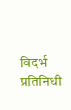विदर्भ प्रतिनिधी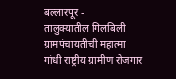बल्लारपूर -
तालुक्यातील गिलबिली ग्रामपंचायतीची महात्मा गांधी राष्ट्रीय ग्रामीण रोजगार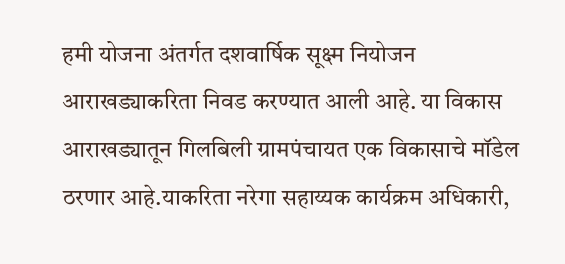हमी योजना अंतर्गत दशवार्षिक सूक्ष्म नियोजन आराखड्याकरिता निवड करण्यात आली आहे. या विकास आराखड्यातून गिलबिली ग्रामपंचायत एक विकासाचे मॉडेल ठरणार आहे.याकरिता नरेगा सहाय्यक कार्यक्रम अधिकारी,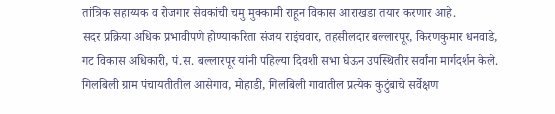तांत्रिक सहाय्यक व रोजगार सेवकांची चमु मुक्कामी राहून विकास आराखडा तयार करणार आहे.
सदर प्रक्रिया अधिक प्रभावीपणे होण्याकरिता संजय राइंचवार, तहसीलदार बल्लारपूर, किरणकुमार धनवाडे, गट विकास अधिकारी, पं.स. बल्लारपूर यांनी पहिल्या दिवशी सभा घेऊन उपस्थितीर सर्वांना मार्गदर्शन केले.
गिलबिली ग्राम पंचायतीतील आसेगाव, मोहाडी, गिलबिली गावातील प्रत्येक कुटुंबाचे सर्वेक्षण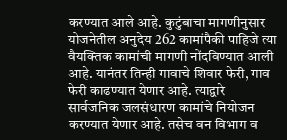करण्यात आले आहे. कुटुंबाचा मागणीनुसार योजनेतील अनुदेय 262 कामांपैकी पाहिजे त्या वैयक्तिक कामांची मागणी नोंदविण्यात आली आहे. यानंतर तिन्ही गावाचे शिवार फेरी, गाव फेरी काढण्यात येणार आहे. त्याद्वारे सार्वजनिक जलसंधारण कामांचे नियोजन करण्यात येणार आहे. तसेच वन विभाग व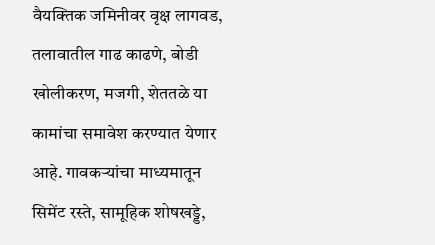वैयक्तिक जमिनीवर वृक्ष लागवड, तलावातील गाढ काढणे, बोडी खोलीकरण, मजगी, शेततळे या कामांचा समावेश करण्यात येणार आहे. गावकऱ्यांचा माध्यमातून सिमेंट रस्ते, सामूहिक शोषखड्डे,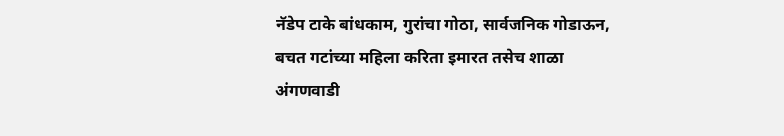नॅडेप टाके बांधकाम, गुरांचा गोठा, सार्वजनिक गोडाऊन, बचत गटांच्या महिला करिता इमारत तसेच शाळा अंगणवाडी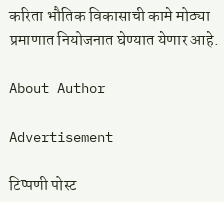करिता भौतिक विकासाची कामे मोठ्या प्रमाणात नियोजनात घेण्यात येणार आहे.

About Author

Advertisement

टिप्पणी पोस्ट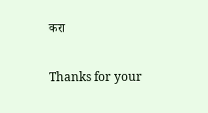करा

Thanks for your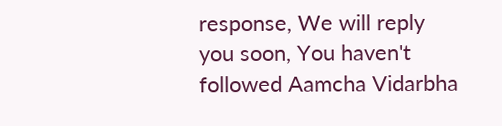response, We will reply you soon, You haven't followed Aamcha Vidarbha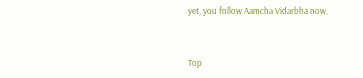yet, you follow Aamcha Vidarbha now.


Top